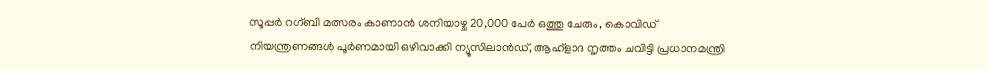സൂപ്പര്‍ റഗ്ബി മത്സരം കാണാന്‍ ശനിയാഴ്ച 20,000 പേര്‍ ഒത്തു ചേരും, കൊവിഡ് നിയന്ത്രണങ്ങൾ പൂർണമായി ഒഴിവാക്കി ന്യൂസിലാൻഡ്, ആഹ്ളാദ നൃത്തം ചവിട്ടി പ്രധാനമന്ത്രി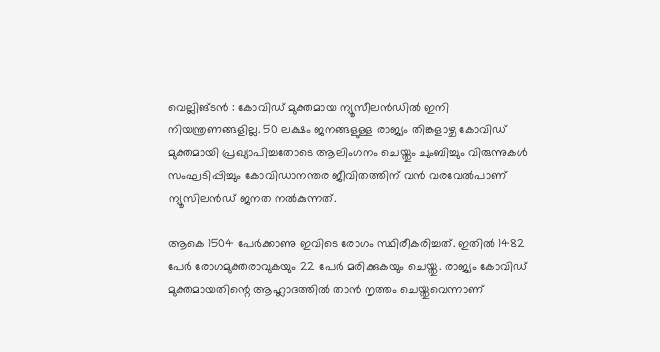വെല്ലിങ്ടന്‍ : കോവിഡ് മുക്തമായ ന്യൂസീലന്‍ഡില്‍ ഇനി നിയന്ത്രണങ്ങളില്ല. 50 ലക്ഷം ജനങ്ങളുള്ള രാജ്യം തിങ്കളാഴ്ച കോവിഡ് മുക്തമായി പ്രഖ്യാപിച്ചതോടെ ആലിംഗനം ചെയ്തും ചുംബിച്ചും വിരുന്നുകള്‍ സംഘടിപ്പിച്ചും കോവിഡാനന്തര ജീവിതത്തിന് വന്‍ വരവേല്‍പാണ് ന്യൂസിലന്‍ഡ് ജനത നല്‍കുന്നത്.

ആകെ 1504 പേര്‍ക്കാണു ഇവിടെ രോഗം സ്ഥിരീകരിച്ചത്. ഇതില്‍ 1482 പേര്‍ രോഗമുക്തരാവുകയും 22 പേര്‍ മരിക്കുകയും ചെയ്തു. രാജ്യം കോവിഡ് മുക്തമായതിന്റെ ആഹ്ലാദത്തില്‍ താന്‍ നൃത്തം ചെയ്തുവെന്നാണ്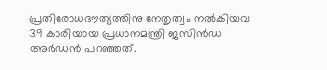പ്രതിരോധദൗത്യത്തിനു നേതൃത്വം നല്‍കിയവ 39 കാരിയായ പ്രധാനമന്ത്രി ജസിന്‍ഡ അര്‍ഡന്‍ പറഞ്ഞത്.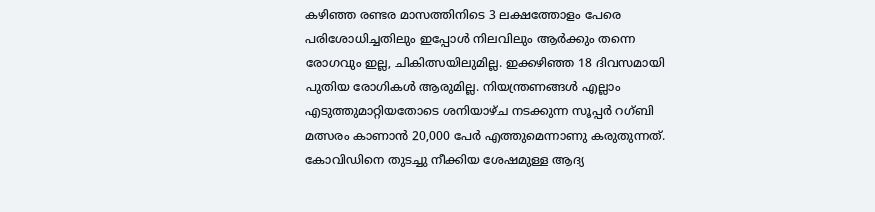കഴിഞ്ഞ രണ്ടര മാസത്തിനിടെ 3 ലക്ഷത്തോളം പേരെ പരിശോധിച്ചതിലും ഇപ്പോള്‍ നിലവിലും ആര്‍ക്കും തന്നെ രോഗവും ഇല്ല, ചികിത്സയിലുമില്ല. ഇക്കഴിഞ്ഞ 18 ദിവസമായി പുതിയ രോഗികള്‍ ആരുമില്ല. നിയന്ത്രണങ്ങള്‍ എല്ലാം എടുത്തുമാറ്റിയതോടെ ശനിയാഴ്ച നടക്കുന്ന സൂപ്പര്‍ റഗ്ബി മത്സരം കാണാന്‍ 20,000 പേര്‍ എത്തുമെന്നാണു കരുതുന്നത്. കോവിഡിനെ തുടച്ചു നീക്കിയ ശേഷമുള്ള ആദ്യ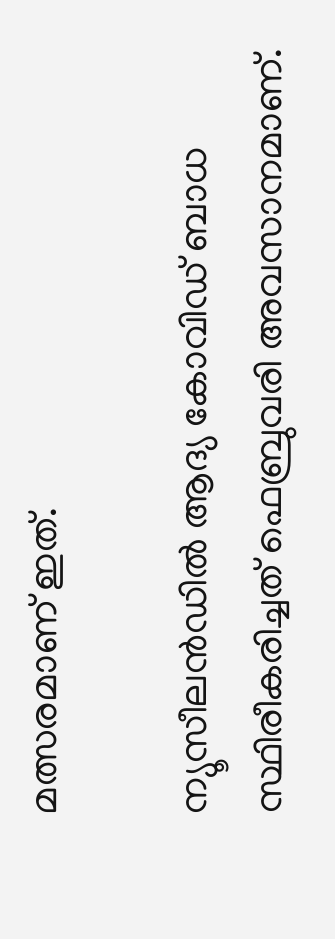മത്സരമാണ് ഇത്.

ന്യൂസീലന്‍ഡില്‍ ആദ്യ കോവിഡ് ബാധ സ്ഥിരീകരിച്ചത് ഫെബ്രുവരി അവസാനമാണ്.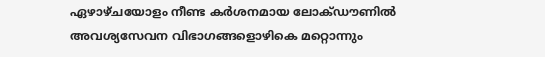ഏഴാഴ്ചയോളം നീണ്ട കര്‍ശനമായ ലോക്ഡൗണില്‍ അവശ്യസേവന വിഭാഗങ്ങളൊഴികെ മറ്റൊന്നും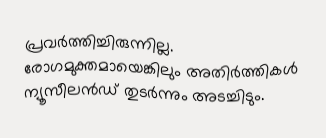പ്രവര്‍ത്തിച്ചിരുന്നില്ല. രോഗമുക്തമായെങ്കിലും അതിര്‍ത്തികള്‍ ന്യൂസീലന്‍ഡ് തുടര്‍ന്നും അടച്ചിടും.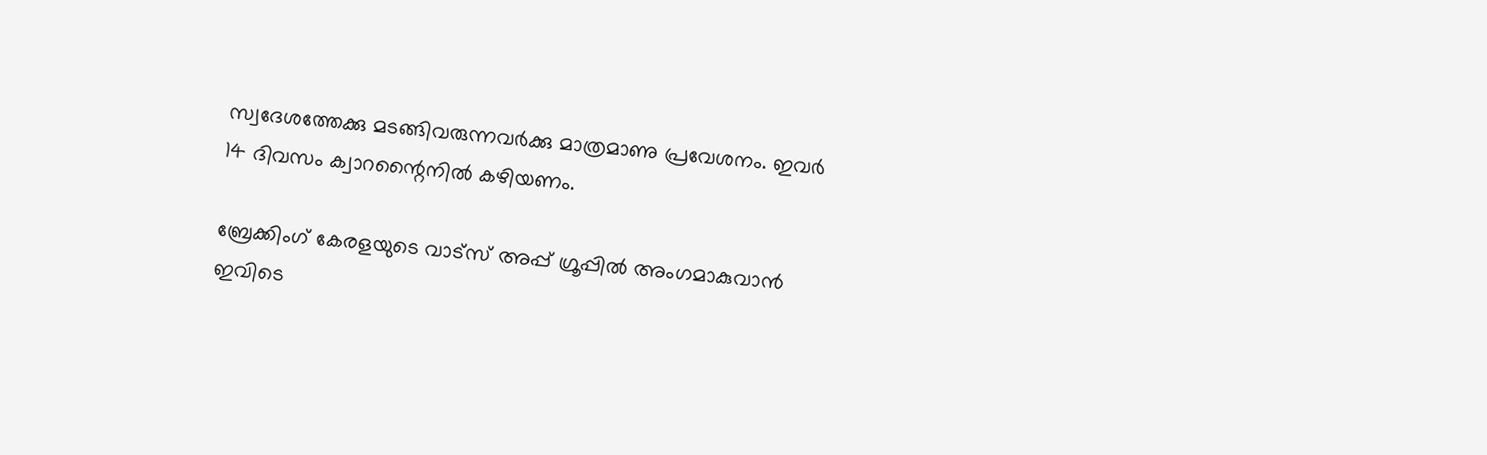സ്വദേശത്തേക്കു മടങ്ങിവരുന്നവര്‍ക്കു മാത്രമാണു പ്രവേശനം. ഇവര്‍ 14 ദിവസം ക്വാറന്റൈനില്‍ കഴിയണം.

ബ്രേക്കിംഗ് കേരളയുടെ വാട്സ് അപ്പ് ഗ്രൂപ്പിൽ അംഗമാകുവാൻ ഇവിടെ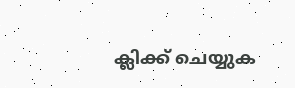ക്ലിക്ക് ചെയ്യുക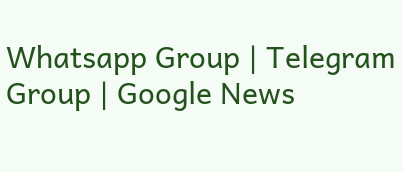Whatsapp Group | Telegram Group | Google News